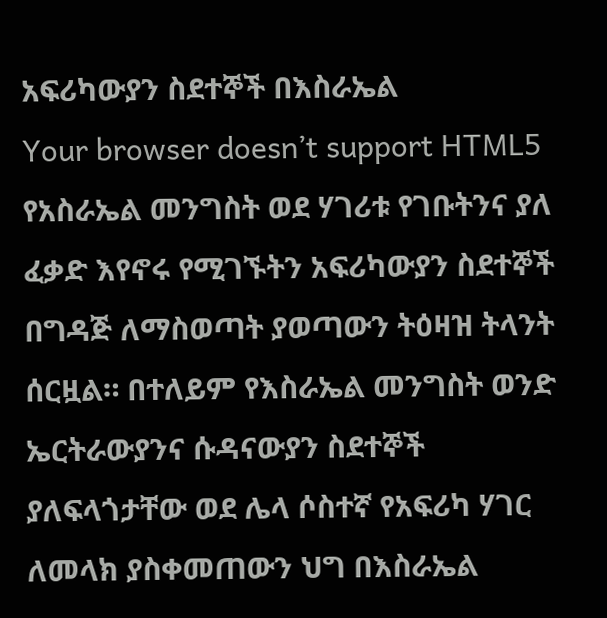አፍሪካውያን ስደተኞች በእስራኤል
Your browser doesn’t support HTML5
የአስራኤል መንግስት ወደ ሃገሪቱ የገቡትንና ያለ ፈቃድ እየኖሩ የሚገኙትን አፍሪካውያን ስደተኞች በግዳጅ ለማስወጣት ያወጣውን ትዕዛዝ ትላንት ሰርዟል። በተለይም የእስራኤል መንግስት ወንድ ኤርትራውያንና ሱዳናውያን ስደተኞች ያለፍላጎታቸው ወደ ሌላ ሶስተኛ የአፍሪካ ሃገር ለመላክ ያስቀመጠውን ህግ በእስራኤል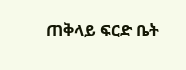ጠቅላይ ፍርድ ቤት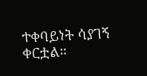ተቀባይነት ሳያገኝ ቀርቷል።